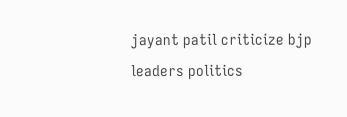jayant patil criticize bjp leaders politics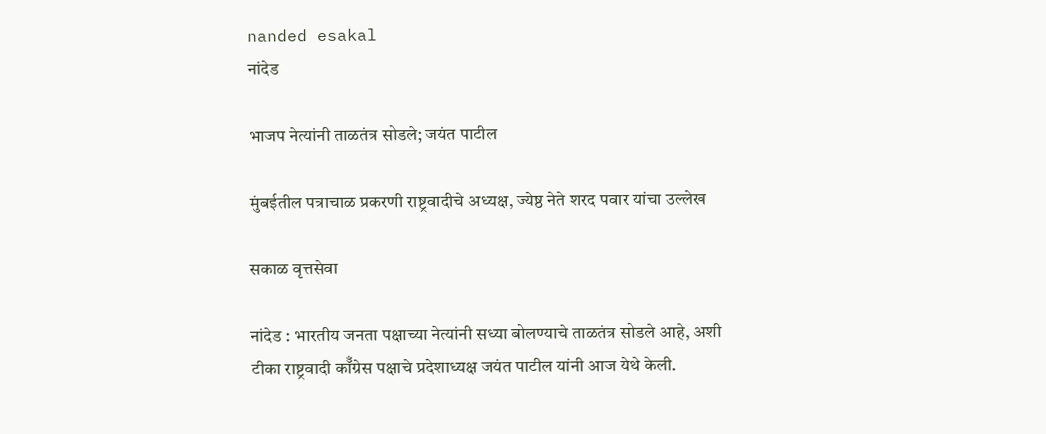nanded esakal
नांदेड

भाजप नेत्यांनी ताळतंत्र सोडले; जयंत पाटील

मुंबईतील पत्राचाळ प्रकरणी राष्ट्रवादीचे अध्यक्ष, ज्येष्ठ नेते शरद पवार यांचा उल्लेख

सकाळ वृत्तसेवा

नांदेड : भारतीय जनता पक्षाच्या नेत्यांनी सध्या बोलण्याचे ताळतंत्र सोडले आहे, अशी टीका राष्ट्रवादी कॉँग्रेस पक्षाचे प्रदेशाध्यक्ष जयंत पाटील यांनी आज येथे केली.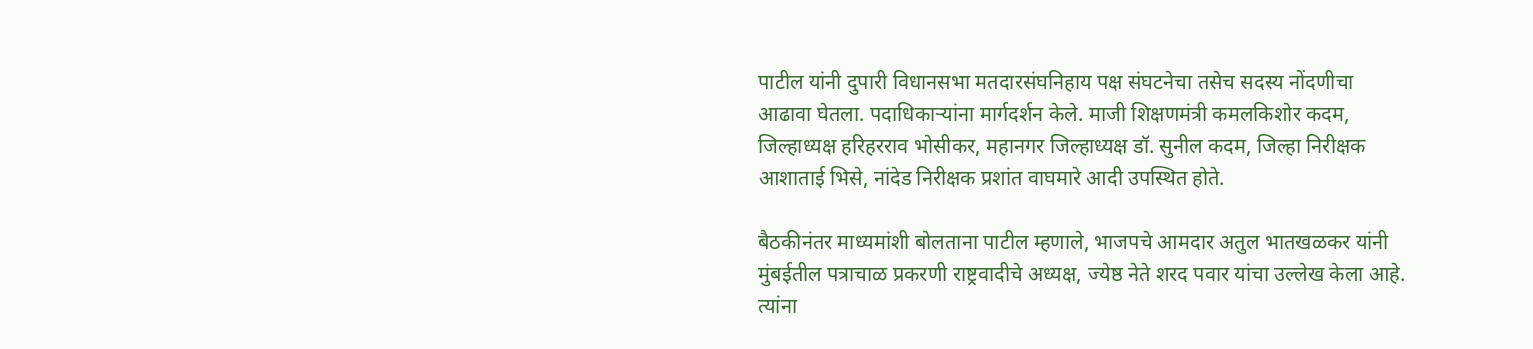पाटील यांनी दुपारी विधानसभा मतदारसंघनिहाय पक्ष संघटनेचा तसेच सदस्य नोंदणीचा आढावा घेतला. पदाधिकाऱ्यांना मार्गदर्शन केले. माजी शिक्षणमंत्री कमलकिशोर कदम, जिल्हाध्यक्ष हरिहरराव भोसीकर, महानगर जिल्हाध्यक्ष डॉ. सुनील कदम, जिल्हा निरीक्षक आशाताई भिसे, नांदेड निरीक्षक प्रशांत वाघमारे आदी उपस्थित होते.

बैठकीनंतर माध्यमांशी बोलताना पाटील म्हणाले, भाजपचे आमदार अतुल भातखळकर यांनी मुंबईतील पत्राचाळ प्रकरणी राष्ट्रवादीचे अध्यक्ष, ज्येष्ठ नेते शरद पवार यांचा उल्लेख केला आहे. त्यांना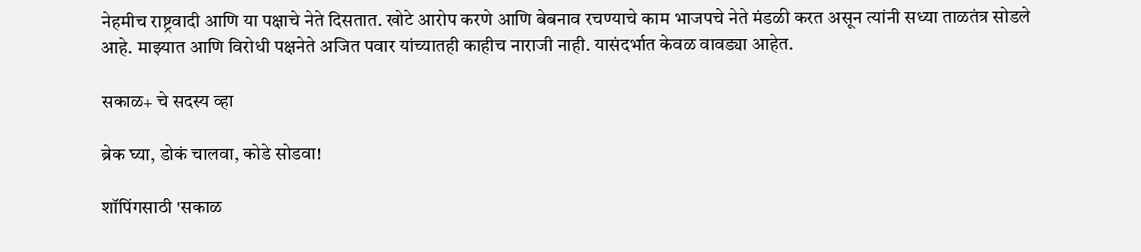नेहमीच राष्ट्रवादी आणि या पक्षाचे नेते दिसतात. खोटे आरोप करणे आणि बेबनाव रचण्याचे काम भाजपचे नेते मंडळी करत असून त्यांनी सध्या ताळतंत्र सोडले आहे. माझ्यात आणि विरोधी पक्षनेते अजित पवार यांच्यातही काहीच नाराजी नाही. यासंदर्भात केवळ वावड्या आहेत.

सकाळ+ चे सदस्य व्हा

ब्रेक घ्या, डोकं चालवा, कोडे सोडवा!

शॉपिंगसाठी 'सकाळ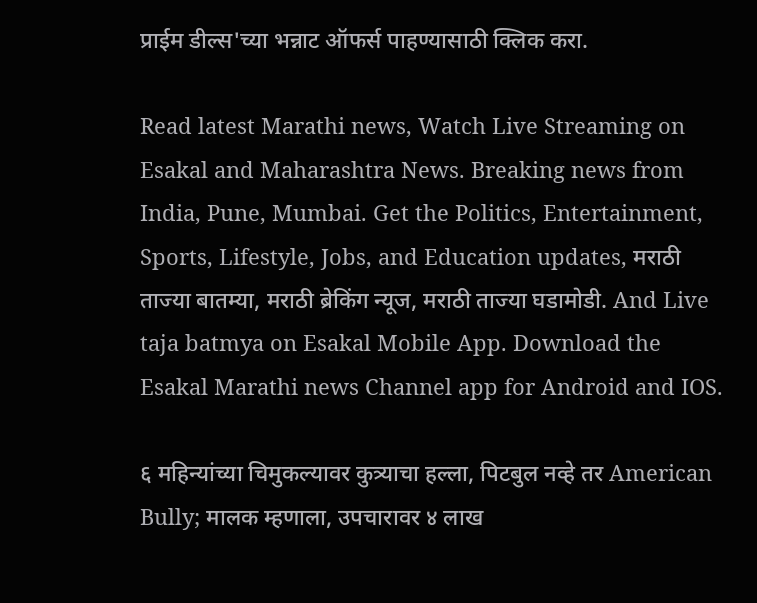प्राईम डील्स'च्या भन्नाट ऑफर्स पाहण्यासाठी क्लिक करा.

Read latest Marathi news, Watch Live Streaming on Esakal and Maharashtra News. Breaking news from India, Pune, Mumbai. Get the Politics, Entertainment, Sports, Lifestyle, Jobs, and Education updates, मराठी ताज्या बातम्या, मराठी ब्रेकिंग न्यूज, मराठी ताज्या घडामोडी. And Live taja batmya on Esakal Mobile App. Download the Esakal Marathi news Channel app for Android and IOS.

६ महिन्यांच्या चिमुकल्यावर कुत्र्याचा हल्ला, पिटबुल नव्हे तर American Bully; मालक म्हणाला, उपचारावर ४ लाख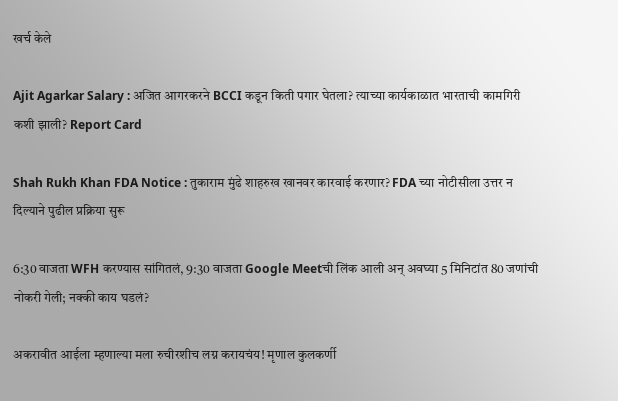खर्च केले

Ajit Agarkar Salary : अजित आगरकरने BCCI कडून किती पगार घेतला? त्याच्या कार्यकाळात भारताची कामगिरी कशी झाली? Report Card

Shah Rukh Khan FDA Notice : तुकाराम मुंढे शाहरुख खानवर कारवाई करणार? FDA च्या नोटीसीला उत्तर न दिल्याने पुढील प्रक्रिया सुरू

6:30 वाजता WFH करण्यास सांगितलं, 9:30 वाजता Google Meetची लिंक आली अन् अवघ्या 5 मिनिटांत 80 जणांची नोकरी गेली; नक्की काय घडलं?

अकरावीत आईला म्हणाल्या मला रुचीरशीच लग्न करायचंय! मृणाल कुलकर्णी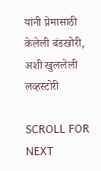यांनी प्रेमासाठी केलेली बंडखोरी, अशी खुललेली लव्हस्टोरी

SCROLL FOR NEXT